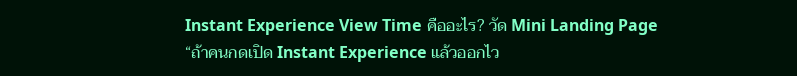Instant Experience View Time คืออะไร? วัด Mini Landing Page
“ถ้าคนกดเปิด Instant Experience แล้วออกไว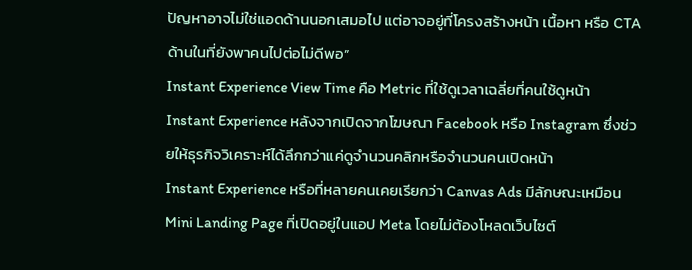ปัญหาอาจไม่ใช่แอดด้านนอกเสมอไป แต่อาจอยู่ที่โครงสร้างหน้า เนื้อหา หรือ CTA ด้านในที่ยังพาคนไปต่อไม่ดีพอ”
Instant Experience View Time คือ Metric ที่ใช้ดูเวลาเฉลี่ยที่คนใช้ดูหน้า Instant Experience หลังจากเปิดจากโฆษณา Facebook หรือ Instagram ซึ่งช่วยให้ธุรกิจวิเคราะห์ได้ลึกกว่าแค่ดูจำนวนคลิกหรือจำนวนคนเปิดหน้า
Instant Experience หรือที่หลายคนเคยเรียกว่า Canvas Ads มีลักษณะเหมือน Mini Landing Page ที่เปิดอยู่ในแอป Meta โดยไม่ต้องโหลดเว็บไซต์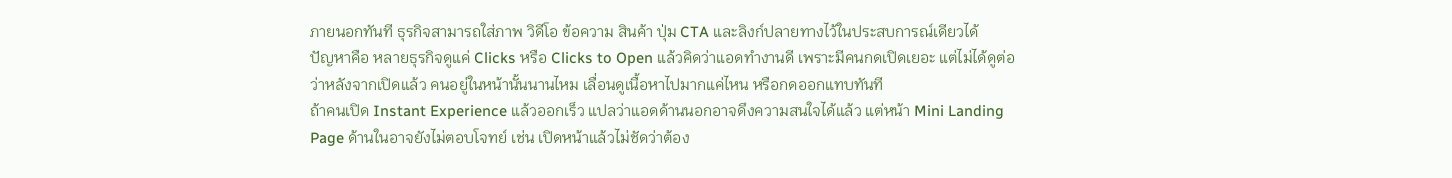ภายนอกทันที ธุรกิจสามารถใส่ภาพ วิดีโอ ข้อความ สินค้า ปุ่ม CTA และลิงก์ปลายทางไว้ในประสบการณ์เดียวได้
ปัญหาคือ หลายธุรกิจดูแค่ Clicks หรือ Clicks to Open แล้วคิดว่าแอดทำงานดี เพราะมีคนกดเปิดเยอะ แต่ไม่ได้ดูต่อว่าหลังจากเปิดแล้ว คนอยู่ในหน้านั้นนานไหม เลื่อนดูเนื้อหาไปมากแค่ไหน หรือกดออกแทบทันที
ถ้าคนเปิด Instant Experience แล้วออกเร็ว แปลว่าแอดด้านนอกอาจดึงความสนใจได้แล้ว แต่หน้า Mini Landing Page ด้านในอาจยังไม่ตอบโจทย์ เช่น เปิดหน้าแล้วไม่ชัดว่าต้อง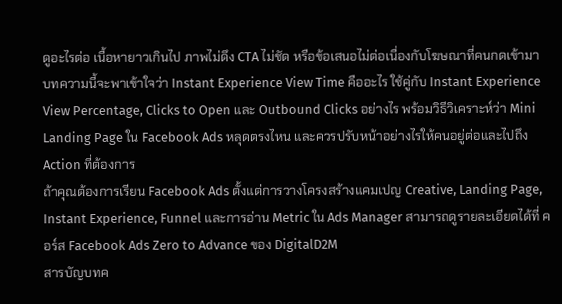ดูอะไรต่อ เนื้อหายาวเกินไป ภาพไม่ดึง CTA ไม่ชัด หรือข้อเสนอไม่ต่อเนื่องกับโฆษณาที่คนกดเข้ามา
บทความนี้จะพาเข้าใจว่า Instant Experience View Time คืออะไร ใช้คู่กับ Instant Experience View Percentage, Clicks to Open และ Outbound Clicks อย่างไร พร้อมวิธีวิเคราะห์ว่า Mini Landing Page ใน Facebook Ads หลุดตรงไหน และควรปรับหน้าอย่างไรให้คนอยู่ต่อและไปถึง Action ที่ต้องการ
ถ้าคุณต้องการเรียน Facebook Ads ตั้งแต่การวางโครงสร้างแคมเปญ Creative, Landing Page, Instant Experience, Funnel และการอ่าน Metric ใน Ads Manager สามารถดูรายละเอียดได้ที่ คอร์ส Facebook Ads Zero to Advance ของ DigitalD2M
สารบัญบทค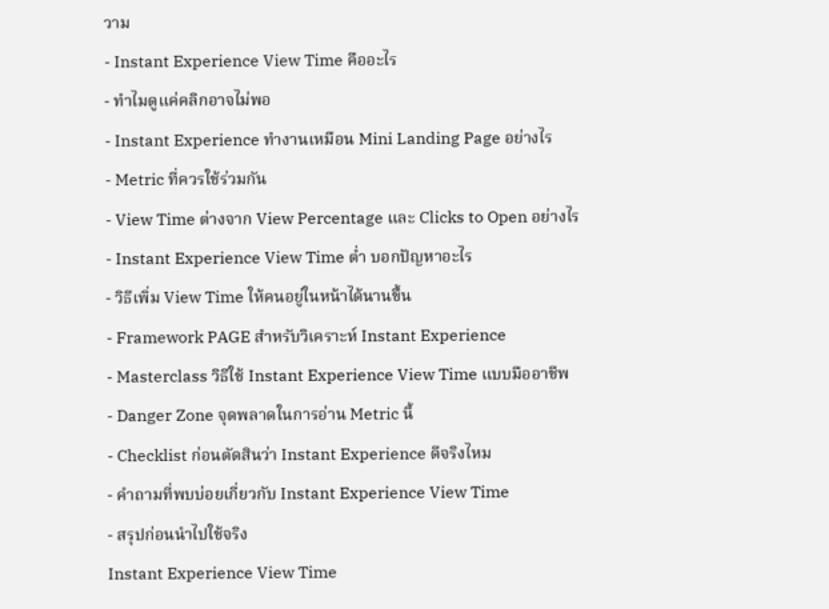วาม
- Instant Experience View Time คืออะไร
- ทำไมดูแค่คลิกอาจไม่พอ
- Instant Experience ทำงานเหมือน Mini Landing Page อย่างไร
- Metric ที่ควรใช้ร่วมกัน
- View Time ต่างจาก View Percentage และ Clicks to Open อย่างไร
- Instant Experience View Time ต่ำ บอกปัญหาอะไร
- วิธีเพิ่ม View Time ให้คนอยู่ในหน้าได้นานขึ้น
- Framework PAGE สำหรับวิเคราะห์ Instant Experience
- Masterclass วิธีใช้ Instant Experience View Time แบบมืออาชีพ
- Danger Zone จุดพลาดในการอ่าน Metric นี้
- Checklist ก่อนตัดสินว่า Instant Experience ดีจริงไหม
- คำถามที่พบบ่อยเกี่ยวกับ Instant Experience View Time
- สรุปก่อนนำไปใช้จริง
Instant Experience View Time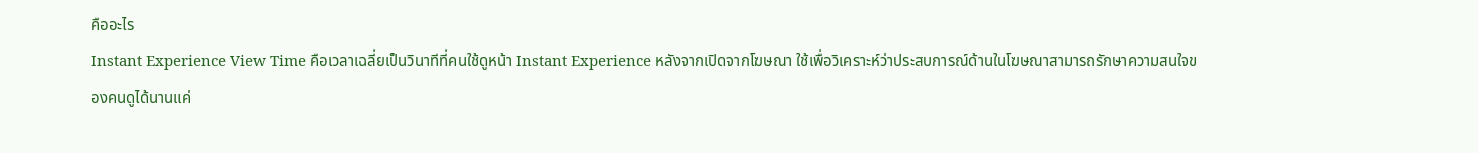คืออะไร
Instant Experience View Time คือเวลาเฉลี่ยเป็นวินาทีที่คนใช้ดูหน้า Instant Experience หลังจากเปิดจากโฆษณา ใช้เพื่อวิเคราะห์ว่าประสบการณ์ด้านในโฆษณาสามารถรักษาความสนใจของคนดูได้นานแค่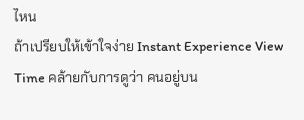ไหน
ถ้าเปรียบให้เข้าใจง่าย Instant Experience View Time คล้ายกับการดูว่า คนอยู่บน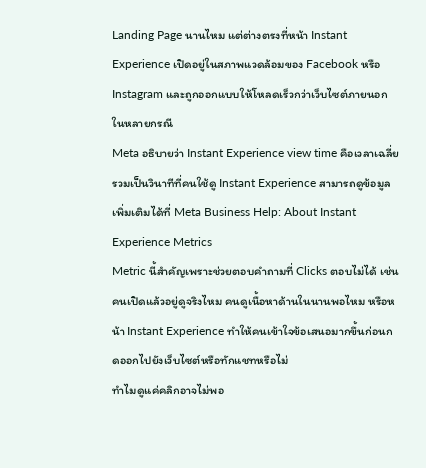Landing Page นานไหม แต่ต่างตรงที่หน้า Instant Experience เปิดอยู่ในสภาพแวดล้อมของ Facebook หรือ Instagram และถูกออกแบบให้โหลดเร็วกว่าเว็บไซต์ภายนอกในหลายกรณี
Meta อธิบายว่า Instant Experience view time คือเวลาเฉลี่ยรวมเป็นวินาทีที่คนใช้ดู Instant Experience สามารถดูข้อมูลเพิ่มเติมได้ที่ Meta Business Help: About Instant Experience Metrics
Metric นี้สำคัญเพราะช่วยตอบคำถามที่ Clicks ตอบไม่ได้ เช่น คนเปิดแล้วอยู่ดูจริงไหม คนดูเนื้อหาด้านในนานพอไหม หรือหน้า Instant Experience ทำให้คนเข้าใจข้อเสนอมากขึ้นก่อนกดออกไปยังเว็บไซต์หรือทักแชทหรือไม่
ทำไมดูแค่คลิกอาจไม่พอ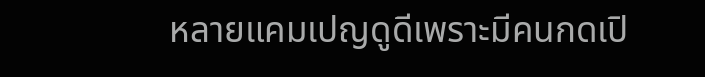หลายแคมเปญดูดีเพราะมีคนกดเปิ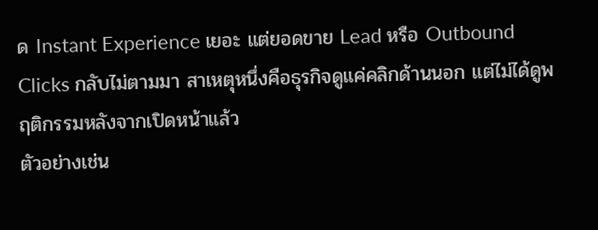ด Instant Experience เยอะ แต่ยอดขาย Lead หรือ Outbound Clicks กลับไม่ตามมา สาเหตุหนึ่งคือธุรกิจดูแค่คลิกด้านนอก แต่ไม่ได้ดูพฤติกรรมหลังจากเปิดหน้าแล้ว
ตัวอย่างเช่น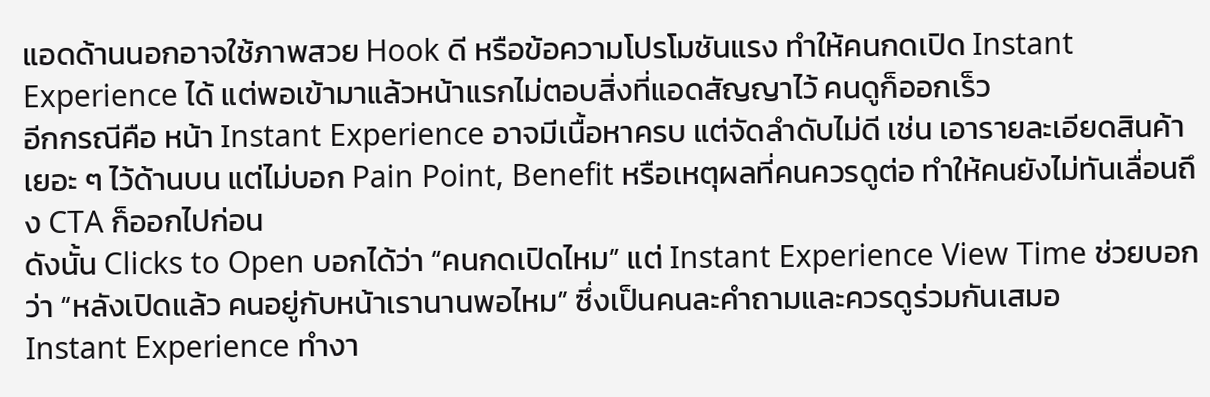แอดด้านนอกอาจใช้ภาพสวย Hook ดี หรือข้อความโปรโมชันแรง ทำให้คนกดเปิด Instant Experience ได้ แต่พอเข้ามาแล้วหน้าแรกไม่ตอบสิ่งที่แอดสัญญาไว้ คนดูก็ออกเร็ว
อีกกรณีคือ หน้า Instant Experience อาจมีเนื้อหาครบ แต่จัดลำดับไม่ดี เช่น เอารายละเอียดสินค้าเยอะ ๆ ไว้ด้านบน แต่ไม่บอก Pain Point, Benefit หรือเหตุผลที่คนควรดูต่อ ทำให้คนยังไม่ทันเลื่อนถึง CTA ก็ออกไปก่อน
ดังนั้น Clicks to Open บอกได้ว่า “คนกดเปิดไหม” แต่ Instant Experience View Time ช่วยบอกว่า “หลังเปิดแล้ว คนอยู่กับหน้าเรานานพอไหม” ซึ่งเป็นคนละคำถามและควรดูร่วมกันเสมอ
Instant Experience ทำงา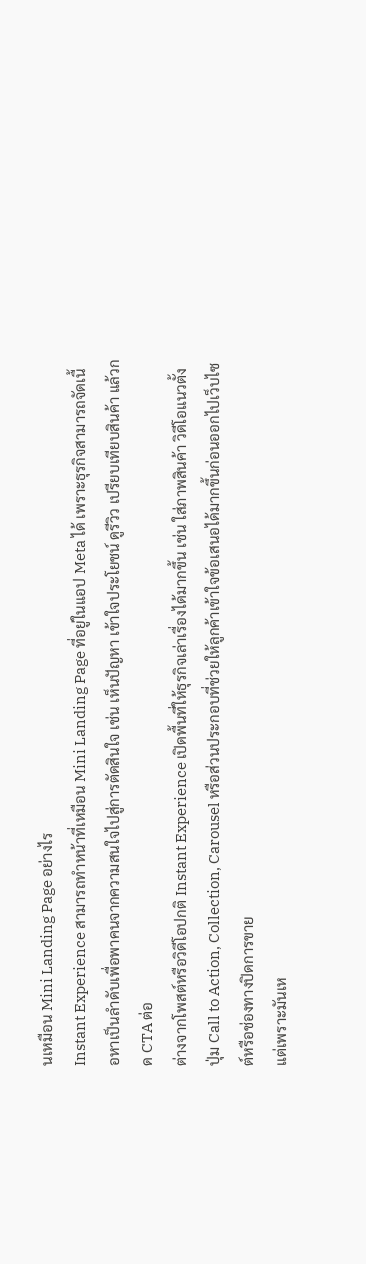นเหมือน Mini Landing Page อย่างไร
Instant Experience สามารถทำหน้าที่เหมือน Mini Landing Page ที่อยู่ในแอป Meta ได้ เพราะธุรกิจสามารถจัดเนื้อหาเป็นลำดับเพื่อพาคนจากความสนใจไปสู่การตัดสินใจ เช่น เห็นปัญหา เข้าใจประโยชน์ ดูรีวิว เปรียบเทียบสินค้า แล้วกด CTA ต่อ
ต่างจากโพสต์หรือวิดีโอปกติ Instant Experience เปิดพื้นที่ให้ธุรกิจเล่าเรื่องได้มากขึ้น เช่น ใส่ภาพสินค้า วิดีโอแนวตั้ง ปุ่ม Call to Action, Collection, Carousel หรือส่วนประกอบที่ช่วยให้ลูกค้าเข้าใจข้อเสนอได้มากขึ้นก่อนออกไปเว็บไซต์หรือช่องทางปิดการขาย
แต่เพราะมันเห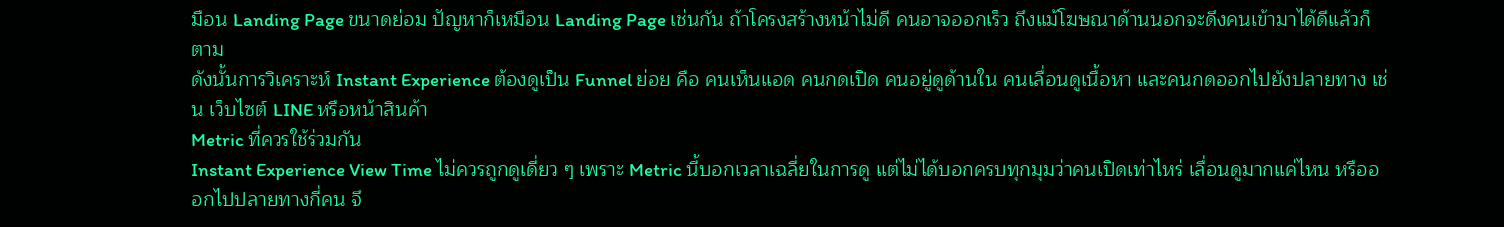มือน Landing Page ขนาดย่อม ปัญหาก็เหมือน Landing Page เช่นกัน ถ้าโครงสร้างหน้าไม่ดี คนอาจออกเร็ว ถึงแม้โฆษณาด้านนอกจะดึงคนเข้ามาได้ดีแล้วก็ตาม
ดังนั้นการวิเคราะห์ Instant Experience ต้องดูเป็น Funnel ย่อย คือ คนเห็นแอด คนกดเปิด คนอยู่ดูด้านใน คนเลื่อนดูเนื้อหา และคนกดออกไปยังปลายทาง เช่น เว็บไซต์ LINE หรือหน้าสินค้า
Metric ที่ควรใช้ร่วมกัน
Instant Experience View Time ไม่ควรถูกดูเดี่ยว ๆ เพราะ Metric นี้บอกเวลาเฉลี่ยในการดู แต่ไม่ได้บอกครบทุกมุมว่าคนเปิดเท่าไหร่ เลื่อนดูมากแค่ไหน หรือออกไปปลายทางกี่คน จึ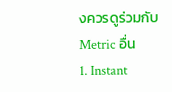งควรดูร่วมกับ Metric อื่น
1. Instant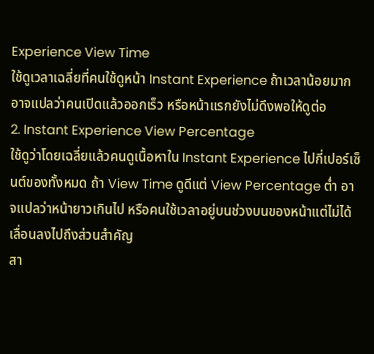Experience View Time
ใช้ดูเวลาเฉลี่ยที่คนใช้ดูหน้า Instant Experience ถ้าเวลาน้อยมาก อาจแปลว่าคนเปิดแล้วออกเร็ว หรือหน้าแรกยังไม่ดึงพอให้ดูต่อ
2. Instant Experience View Percentage
ใช้ดูว่าโดยเฉลี่ยแล้วคนดูเนื้อหาใน Instant Experience ไปกี่เปอร์เซ็นต์ของทั้งหมด ถ้า View Time ดูดีแต่ View Percentage ต่ำ อาจแปลว่าหน้ายาวเกินไป หรือคนใช้เวลาอยู่บนช่วงบนของหน้าแต่ไม่ได้เลื่อนลงไปถึงส่วนสำคัญ
สา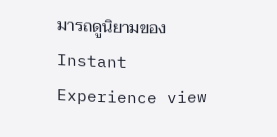มารถดูนิยามของ Instant Experience view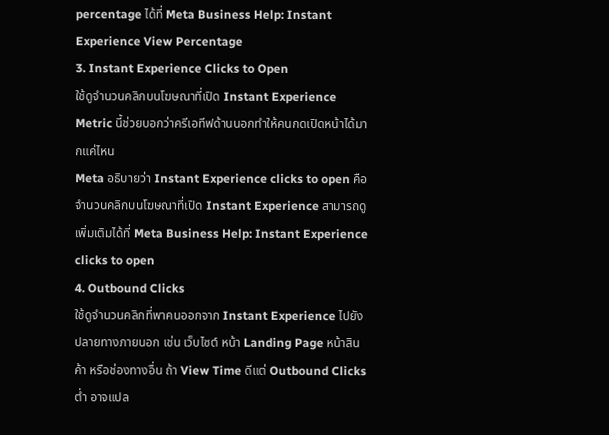percentage ได้ที่ Meta Business Help: Instant Experience View Percentage
3. Instant Experience Clicks to Open
ใช้ดูจำนวนคลิกบนโฆษณาที่เปิด Instant Experience Metric นี้ช่วยบอกว่าครีเอทีฟด้านนอกทำให้คนกดเปิดหน้าได้มากแค่ไหน
Meta อธิบายว่า Instant Experience clicks to open คือจำนวนคลิกบนโฆษณาที่เปิด Instant Experience สามารถดูเพิ่มเติมได้ที่ Meta Business Help: Instant Experience clicks to open
4. Outbound Clicks
ใช้ดูจำนวนคลิกที่พาคนออกจาก Instant Experience ไปยังปลายทางภายนอก เช่น เว็บไซต์ หน้า Landing Page หน้าสินค้า หรือช่องทางอื่น ถ้า View Time ดีแต่ Outbound Clicks ต่ำ อาจแปล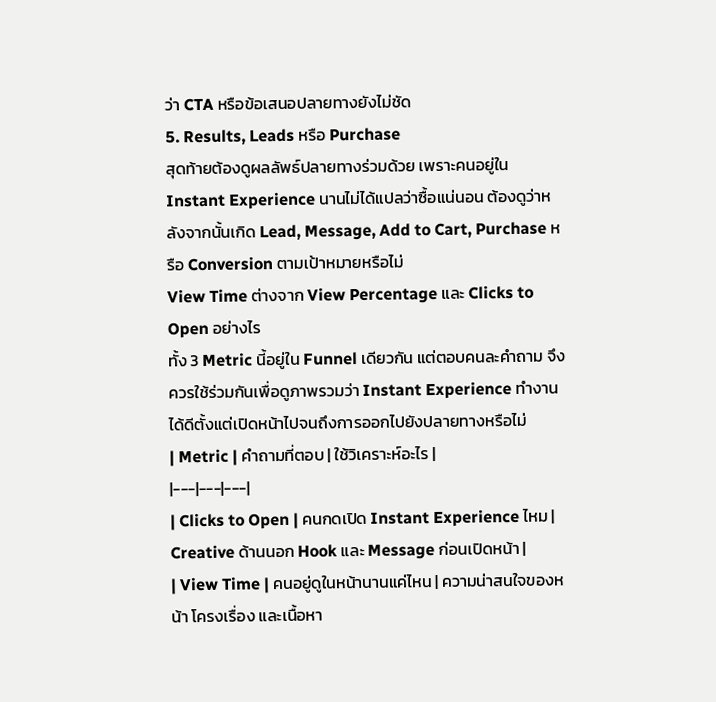ว่า CTA หรือข้อเสนอปลายทางยังไม่ชัด
5. Results, Leads หรือ Purchase
สุดท้ายต้องดูผลลัพธ์ปลายทางร่วมด้วย เพราะคนอยู่ใน Instant Experience นานไม่ได้แปลว่าซื้อแน่นอน ต้องดูว่าหลังจากนั้นเกิด Lead, Message, Add to Cart, Purchase หรือ Conversion ตามเป้าหมายหรือไม่
View Time ต่างจาก View Percentage และ Clicks to Open อย่างไร
ทั้ง 3 Metric นี้อยู่ใน Funnel เดียวกัน แต่ตอบคนละคำถาม จึงควรใช้ร่วมกันเพื่อดูภาพรวมว่า Instant Experience ทำงานได้ดีตั้งแต่เปิดหน้าไปจนถึงการออกไปยังปลายทางหรือไม่
| Metric | คำถามที่ตอบ | ใช้วิเคราะห์อะไร |
|---|---|---|
| Clicks to Open | คนกดเปิด Instant Experience ไหม | Creative ด้านนอก Hook และ Message ก่อนเปิดหน้า |
| View Time | คนอยู่ดูในหน้านานแค่ไหน | ความน่าสนใจของหน้า โครงเรื่อง และเนื้อหา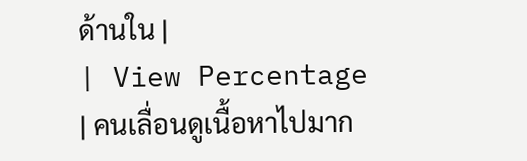ด้านใน |
| View Percentage | คนเลื่อนดูเนื้อหาไปมาก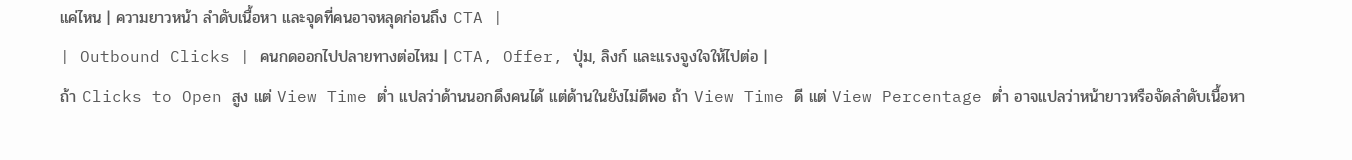แค่ไหน | ความยาวหน้า ลำดับเนื้อหา และจุดที่คนอาจหลุดก่อนถึง CTA |
| Outbound Clicks | คนกดออกไปปลายทางต่อไหม | CTA, Offer, ปุ่ม, ลิงก์ และแรงจูงใจให้ไปต่อ |
ถ้า Clicks to Open สูง แต่ View Time ต่ำ แปลว่าด้านนอกดึงคนได้ แต่ด้านในยังไม่ดีพอ ถ้า View Time ดี แต่ View Percentage ต่ำ อาจแปลว่าหน้ายาวหรือจัดลำดับเนื้อหา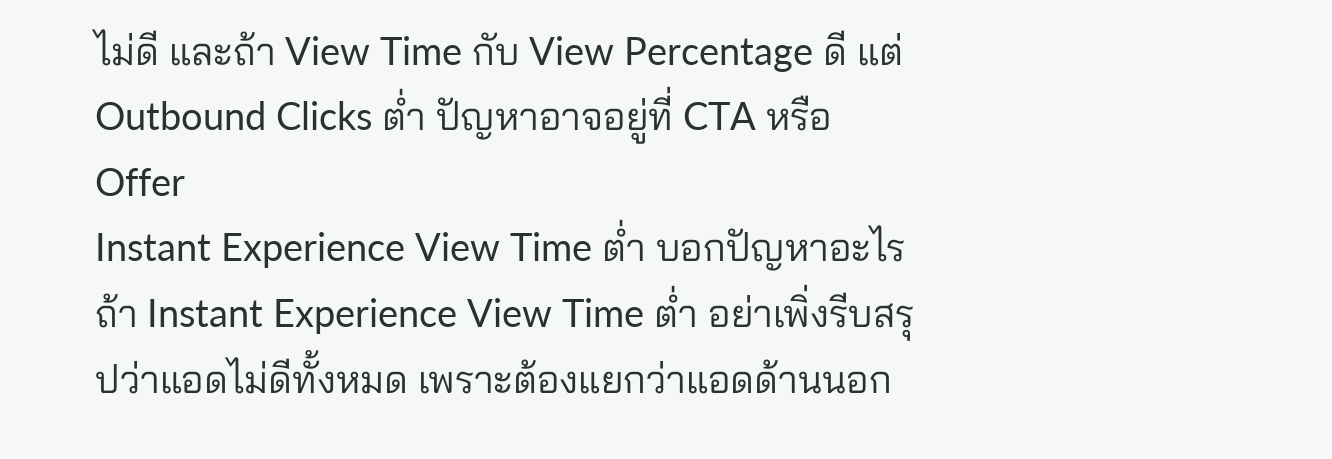ไม่ดี และถ้า View Time กับ View Percentage ดี แต่ Outbound Clicks ต่ำ ปัญหาอาจอยู่ที่ CTA หรือ Offer
Instant Experience View Time ต่ำ บอกปัญหาอะไร
ถ้า Instant Experience View Time ต่ำ อย่าเพิ่งรีบสรุปว่าแอดไม่ดีทั้งหมด เพราะต้องแยกว่าแอดด้านนอก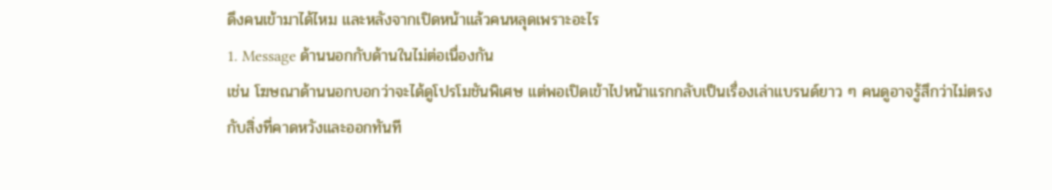ดึงคนเข้ามาได้ไหม และหลังจากเปิดหน้าแล้วคนหลุดเพราะอะไร
1. Message ด้านนอกกับด้านในไม่ต่อเนื่องกัน
เช่น โฆษณาด้านนอกบอกว่าจะได้ดูโปรโมชันพิเศษ แต่พอเปิดเข้าไปหน้าแรกกลับเป็นเรื่องเล่าแบรนด์ยาว ๆ คนดูอาจรู้สึกว่าไม่ตรงกับสิ่งที่คาดหวังและออกทันที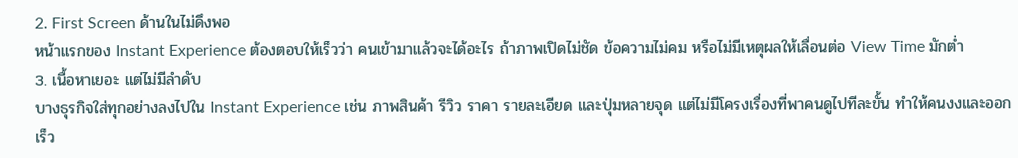2. First Screen ด้านในไม่ดึงพอ
หน้าแรกของ Instant Experience ต้องตอบให้เร็วว่า คนเข้ามาแล้วจะได้อะไร ถ้าภาพเปิดไม่ชัด ข้อความไม่คม หรือไม่มีเหตุผลให้เลื่อนต่อ View Time มักต่ำ
3. เนื้อหาเยอะ แต่ไม่มีลำดับ
บางธุรกิจใส่ทุกอย่างลงไปใน Instant Experience เช่น ภาพสินค้า รีวิว ราคา รายละเอียด และปุ่มหลายจุด แต่ไม่มีโครงเรื่องที่พาคนดูไปทีละขั้น ทำให้คนงงและออกเร็ว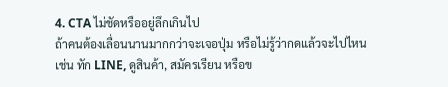4. CTA ไม่ชัดหรืออยู่ลึกเกินไป
ถ้าคนต้องเลื่อนนานมากกว่าจะเจอปุ่ม หรือไม่รู้ว่ากดแล้วจะไปไหน เช่น ทัก LINE, ดูสินค้า, สมัครเรียน หรือข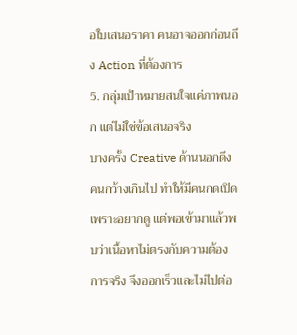อใบเสนอราคา คนอาจออกก่อนถึง Action ที่ต้องการ
5. กลุ่มเป้าหมายสนใจแค่ภาพนอก แต่ไม่ใช่ข้อเสนอจริง
บางครั้ง Creative ด้านนอกดึงคนกว้างเกินไป ทำให้มีคนกดเปิดเพราะอยากดู แต่พอเข้ามาแล้วพบว่าเนื้อหาไม่ตรงกับความต้องการจริง จึงออกเร็วและไม่ไปต่อ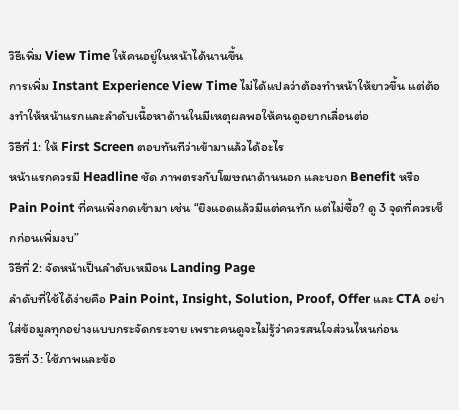วิธีเพิ่ม View Time ให้คนอยู่ในหน้าได้นานขึ้น
การเพิ่ม Instant Experience View Time ไม่ได้แปลว่าต้องทำหน้าให้ยาวขึ้น แต่ต้องทำให้หน้าแรกและลำดับเนื้อหาด้านในมีเหตุผลพอให้คนดูอยากเลื่อนต่อ
วิธีที่ 1: ให้ First Screen ตอบทันทีว่าเข้ามาแล้วได้อะไร
หน้าแรกควรมี Headline ชัด ภาพตรงกับโฆษณาด้านนอก และบอก Benefit หรือ Pain Point ที่คนเพิ่งกดเข้ามา เช่น “ยิงแอดแล้วมีแต่คนทัก แต่ไม่ซื้อ? ดู 3 จุดที่ควรเช็กก่อนเพิ่มงบ”
วิธีที่ 2: จัดหน้าเป็นลำดับเหมือน Landing Page
ลำดับที่ใช้ได้ง่ายคือ Pain Point, Insight, Solution, Proof, Offer และ CTA อย่าใส่ข้อมูลทุกอย่างแบบกระจัดกระจาย เพราะคนดูจะไม่รู้ว่าควรสนใจส่วนไหนก่อน
วิธีที่ 3: ใช้ภาพและข้อ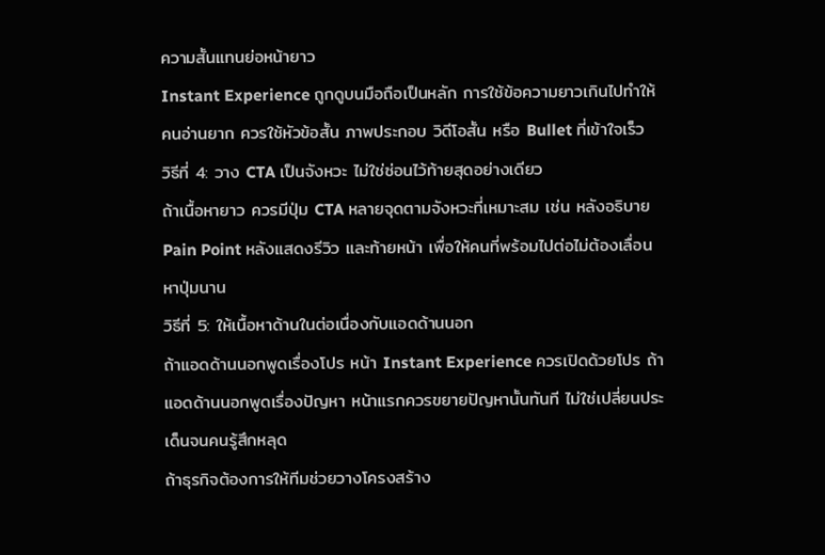ความสั้นแทนย่อหน้ายาว
Instant Experience ถูกดูบนมือถือเป็นหลัก การใช้ข้อความยาวเกินไปทำให้คนอ่านยาก ควรใช้หัวข้อสั้น ภาพประกอบ วิดีโอสั้น หรือ Bullet ที่เข้าใจเร็ว
วิธีที่ 4: วาง CTA เป็นจังหวะ ไม่ใช่ซ่อนไว้ท้ายสุดอย่างเดียว
ถ้าเนื้อหายาว ควรมีปุ่ม CTA หลายจุดตามจังหวะที่เหมาะสม เช่น หลังอธิบาย Pain Point หลังแสดงรีวิว และท้ายหน้า เพื่อให้คนที่พร้อมไปต่อไม่ต้องเลื่อนหาปุ่มนาน
วิธีที่ 5: ให้เนื้อหาด้านในต่อเนื่องกับแอดด้านนอก
ถ้าแอดด้านนอกพูดเรื่องโปร หน้า Instant Experience ควรเปิดด้วยโปร ถ้าแอดด้านนอกพูดเรื่องปัญหา หน้าแรกควรขยายปัญหานั้นทันที ไม่ใช่เปลี่ยนประเด็นจนคนรู้สึกหลุด
ถ้าธุรกิจต้องการให้ทีมช่วยวางโครงสร้าง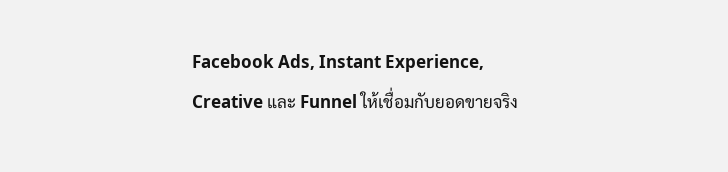Facebook Ads, Instant Experience, Creative และ Funnel ให้เชื่อมกับยอดขายจริง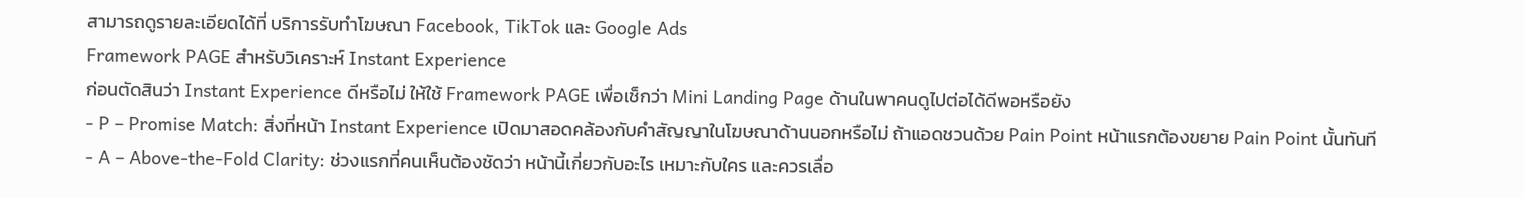สามารถดูรายละเอียดได้ที่ บริการรับทำโฆษณา Facebook, TikTok และ Google Ads
Framework PAGE สำหรับวิเคราะห์ Instant Experience
ก่อนตัดสินว่า Instant Experience ดีหรือไม่ ให้ใช้ Framework PAGE เพื่อเช็กว่า Mini Landing Page ด้านในพาคนดูไปต่อได้ดีพอหรือยัง
- P – Promise Match: สิ่งที่หน้า Instant Experience เปิดมาสอดคล้องกับคำสัญญาในโฆษณาด้านนอกหรือไม่ ถ้าแอดชวนด้วย Pain Point หน้าแรกต้องขยาย Pain Point นั้นทันที
- A – Above-the-Fold Clarity: ช่วงแรกที่คนเห็นต้องชัดว่า หน้านี้เกี่ยวกับอะไร เหมาะกับใคร และควรเลื่อ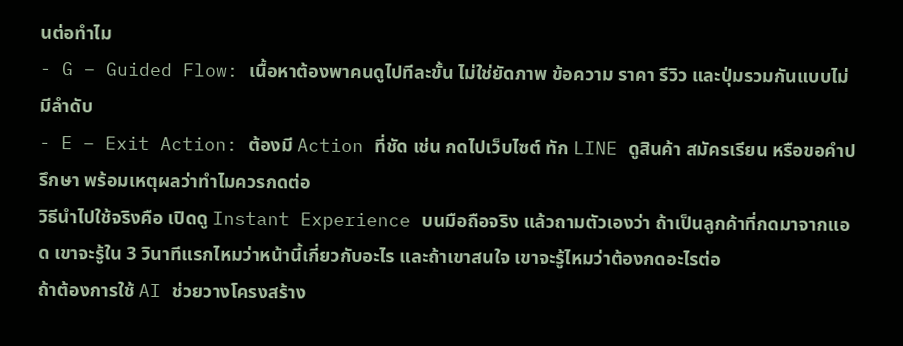นต่อทำไม
- G – Guided Flow: เนื้อหาต้องพาคนดูไปทีละขั้น ไม่ใช่ยัดภาพ ข้อความ ราคา รีวิว และปุ่มรวมกันแบบไม่มีลำดับ
- E – Exit Action: ต้องมี Action ที่ชัด เช่น กดไปเว็บไซต์ ทัก LINE ดูสินค้า สมัครเรียน หรือขอคำปรึกษา พร้อมเหตุผลว่าทำไมควรกดต่อ
วิธีนำไปใช้จริงคือ เปิดดู Instant Experience บนมือถือจริง แล้วถามตัวเองว่า ถ้าเป็นลูกค้าที่กดมาจากแอด เขาจะรู้ใน 3 วินาทีแรกไหมว่าหน้านี้เกี่ยวกับอะไร และถ้าเขาสนใจ เขาจะรู้ไหมว่าต้องกดอะไรต่อ
ถ้าต้องการใช้ AI ช่วยวางโครงสร้าง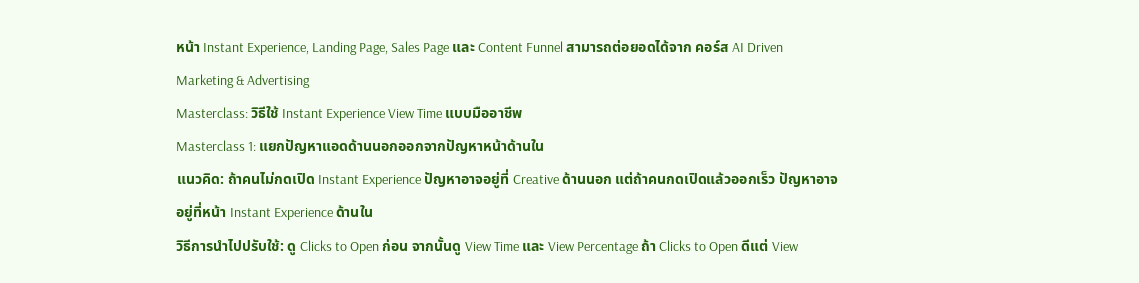หน้า Instant Experience, Landing Page, Sales Page และ Content Funnel สามารถต่อยอดได้จาก คอร์ส AI Driven Marketing & Advertising
Masterclass: วิธีใช้ Instant Experience View Time แบบมืออาชีพ
Masterclass 1: แยกปัญหาแอดด้านนอกออกจากปัญหาหน้าด้านใน
แนวคิด: ถ้าคนไม่กดเปิด Instant Experience ปัญหาอาจอยู่ที่ Creative ด้านนอก แต่ถ้าคนกดเปิดแล้วออกเร็ว ปัญหาอาจอยู่ที่หน้า Instant Experience ด้านใน
วิธีการนำไปปรับใช้: ดู Clicks to Open ก่อน จากนั้นดู View Time และ View Percentage ถ้า Clicks to Open ดีแต่ View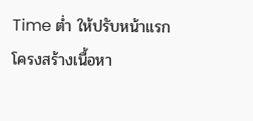Time ต่ำ ให้ปรับหน้าแรก โครงสร้างเนื้อหา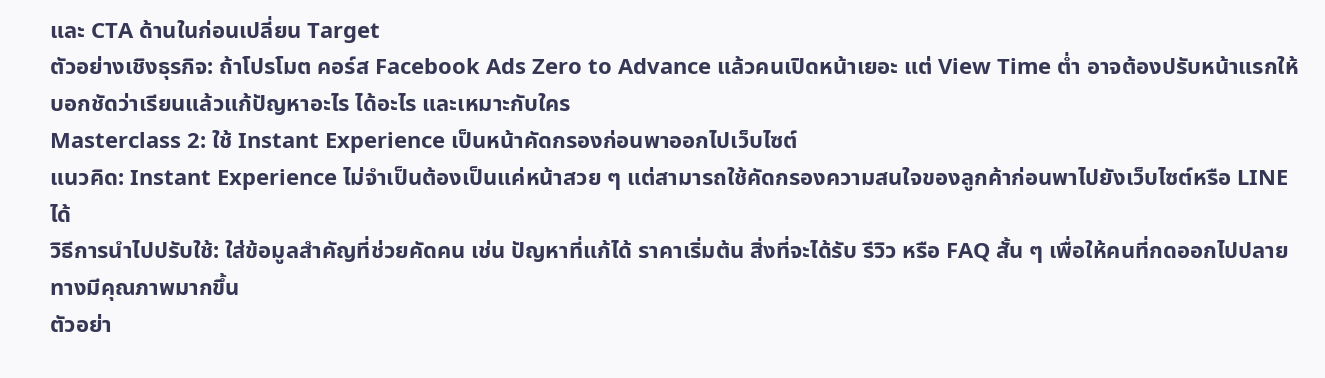และ CTA ด้านในก่อนเปลี่ยน Target
ตัวอย่างเชิงธุรกิจ: ถ้าโปรโมต คอร์ส Facebook Ads Zero to Advance แล้วคนเปิดหน้าเยอะ แต่ View Time ต่ำ อาจต้องปรับหน้าแรกให้บอกชัดว่าเรียนแล้วแก้ปัญหาอะไร ได้อะไร และเหมาะกับใคร
Masterclass 2: ใช้ Instant Experience เป็นหน้าคัดกรองก่อนพาออกไปเว็บไซต์
แนวคิด: Instant Experience ไม่จำเป็นต้องเป็นแค่หน้าสวย ๆ แต่สามารถใช้คัดกรองความสนใจของลูกค้าก่อนพาไปยังเว็บไซต์หรือ LINE ได้
วิธีการนำไปปรับใช้: ใส่ข้อมูลสำคัญที่ช่วยคัดคน เช่น ปัญหาที่แก้ได้ ราคาเริ่มต้น สิ่งที่จะได้รับ รีวิว หรือ FAQ สั้น ๆ เพื่อให้คนที่กดออกไปปลายทางมีคุณภาพมากขึ้น
ตัวอย่า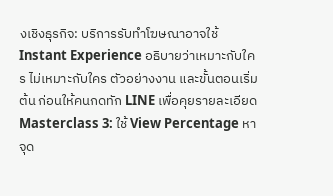งเชิงธุรกิจ: บริการรับทำโฆษณาอาจใช้ Instant Experience อธิบายว่าเหมาะกับใคร ไม่เหมาะกับใคร ตัวอย่างงาน และขั้นตอนเริ่มต้น ก่อนให้คนกดทัก LINE เพื่อคุยรายละเอียด
Masterclass 3: ใช้ View Percentage หาจุด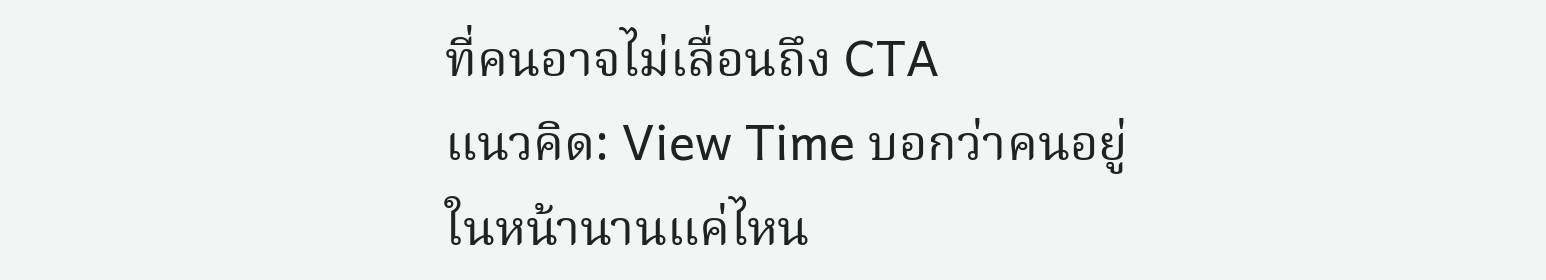ที่คนอาจไม่เลื่อนถึง CTA
แนวคิด: View Time บอกว่าคนอยู่ในหน้านานแค่ไหน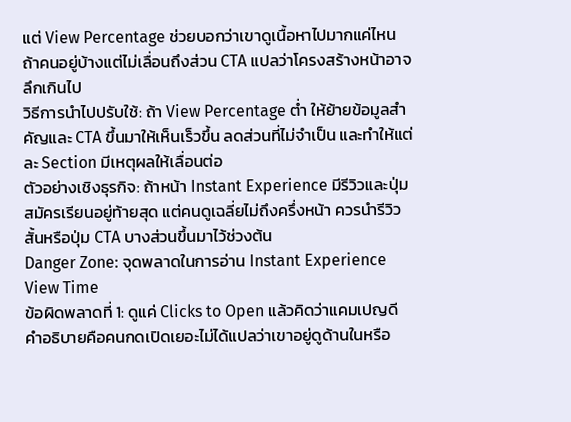แต่ View Percentage ช่วยบอกว่าเขาดูเนื้อหาไปมากแค่ไหน ถ้าคนอยู่บ้างแต่ไม่เลื่อนถึงส่วน CTA แปลว่าโครงสร้างหน้าอาจลึกเกินไป
วิธีการนำไปปรับใช้: ถ้า View Percentage ต่ำ ให้ย้ายข้อมูลสำคัญและ CTA ขึ้นมาให้เห็นเร็วขึ้น ลดส่วนที่ไม่จำเป็น และทำให้แต่ละ Section มีเหตุผลให้เลื่อนต่อ
ตัวอย่างเชิงธุรกิจ: ถ้าหน้า Instant Experience มีรีวิวและปุ่มสมัครเรียนอยู่ท้ายสุด แต่คนดูเฉลี่ยไม่ถึงครึ่งหน้า ควรนำรีวิวสั้นหรือปุ่ม CTA บางส่วนขึ้นมาไว้ช่วงต้น
Danger Zone: จุดพลาดในการอ่าน Instant Experience View Time
ข้อผิดพลาดที่ 1: ดูแค่ Clicks to Open แล้วคิดว่าแคมเปญดี
คำอธิบายคือคนกดเปิดเยอะไม่ได้แปลว่าเขาอยู่ดูด้านในหรือ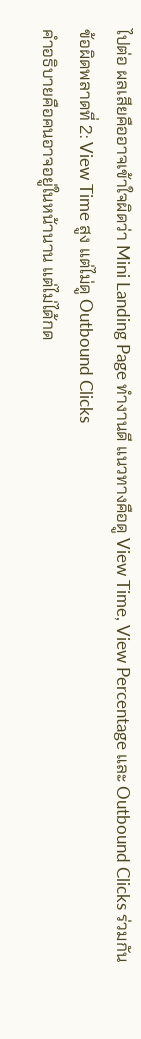ไปต่อ ผลเสียคืออาจเข้าใจผิดว่า Mini Landing Page ทำงานดี แนวทางคือดู View Time, View Percentage และ Outbound Clicks ร่วมกัน
ข้อผิดพลาดที่ 2: View Time สูง แต่ไม่ดู Outbound Clicks
คำอธิบายคือคนอาจอยู่ในหน้านาน แต่ไม่ได้กด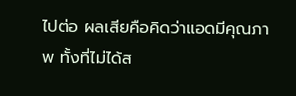ไปต่อ ผลเสียคือคิดว่าแอดมีคุณภาพ ทั้งที่ไม่ได้ส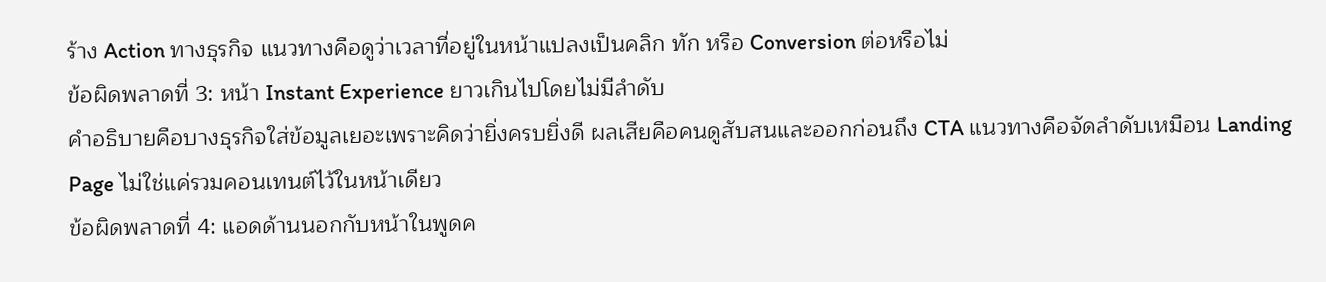ร้าง Action ทางธุรกิจ แนวทางคือดูว่าเวลาที่อยู่ในหน้าแปลงเป็นคลิก ทัก หรือ Conversion ต่อหรือไม่
ข้อผิดพลาดที่ 3: หน้า Instant Experience ยาวเกินไปโดยไม่มีลำดับ
คำอธิบายคือบางธุรกิจใส่ข้อมูลเยอะเพราะคิดว่ายิ่งครบยิ่งดี ผลเสียคือคนดูสับสนและออกก่อนถึง CTA แนวทางคือจัดลำดับเหมือน Landing Page ไม่ใช่แค่รวมคอนเทนต์ไว้ในหน้าเดียว
ข้อผิดพลาดที่ 4: แอดด้านนอกกับหน้าในพูดค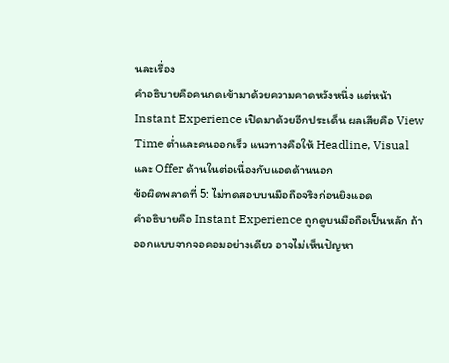นละเรื่อง
คำอธิบายคือคนกดเข้ามาด้วยความคาดหวังหนึ่ง แต่หน้า Instant Experience เปิดมาด้วยอีกประเด็น ผลเสียคือ View Time ต่ำและคนออกเร็ว แนวทางคือให้ Headline, Visual และ Offer ด้านในต่อเนื่องกับแอดด้านนอก
ข้อผิดพลาดที่ 5: ไม่ทดสอบบนมือถือจริงก่อนยิงแอด
คำอธิบายคือ Instant Experience ถูกดูบนมือถือเป็นหลัก ถ้าออกแบบจากจอคอมอย่างเดียว อาจไม่เห็นปัญหา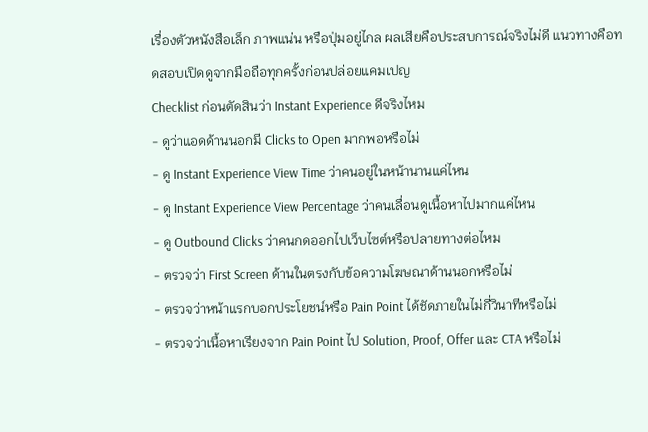เรื่องตัวหนังสือเล็ก ภาพแน่น หรือปุ่มอยู่ไกล ผลเสียคือประสบการณ์จริงไม่ดี แนวทางคือทดสอบเปิดดูจากมือถือทุกครั้งก่อนปล่อยแคมเปญ
Checklist ก่อนตัดสินว่า Instant Experience ดีจริงไหม
- ดูว่าแอดด้านนอกมี Clicks to Open มากพอหรือไม่
- ดู Instant Experience View Time ว่าคนอยู่ในหน้านานแค่ไหน
- ดู Instant Experience View Percentage ว่าคนเลื่อนดูเนื้อหาไปมากแค่ไหน
- ดู Outbound Clicks ว่าคนกดออกไปเว็บไซต์หรือปลายทางต่อไหม
- ตรวจว่า First Screen ด้านในตรงกับข้อความโฆษณาด้านนอกหรือไม่
- ตรวจว่าหน้าแรกบอกประโยชน์หรือ Pain Point ได้ชัดภายในไม่กี่วินาทีหรือไม่
- ตรวจว่าเนื้อหาเรียงจาก Pain Point ไป Solution, Proof, Offer และ CTA หรือไม่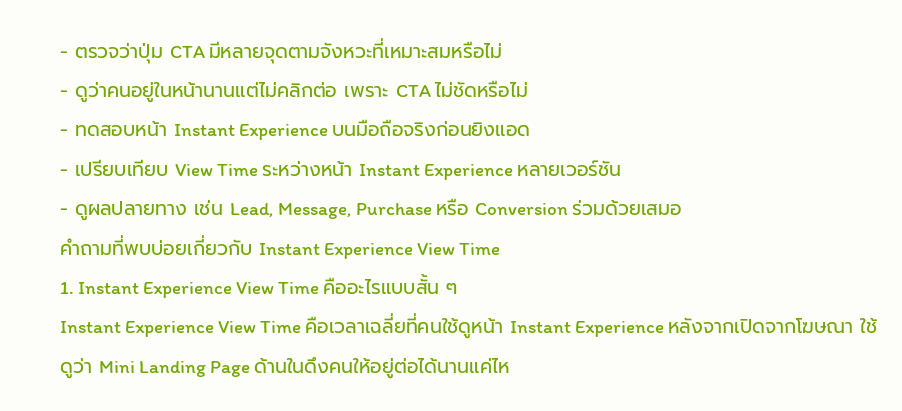- ตรวจว่าปุ่ม CTA มีหลายจุดตามจังหวะที่เหมาะสมหรือไม่
- ดูว่าคนอยู่ในหน้านานแต่ไม่คลิกต่อ เพราะ CTA ไม่ชัดหรือไม่
- ทดสอบหน้า Instant Experience บนมือถือจริงก่อนยิงแอด
- เปรียบเทียบ View Time ระหว่างหน้า Instant Experience หลายเวอร์ชัน
- ดูผลปลายทาง เช่น Lead, Message, Purchase หรือ Conversion ร่วมด้วยเสมอ
คำถามที่พบบ่อยเกี่ยวกับ Instant Experience View Time
1. Instant Experience View Time คืออะไรแบบสั้น ๆ
Instant Experience View Time คือเวลาเฉลี่ยที่คนใช้ดูหน้า Instant Experience หลังจากเปิดจากโฆษณา ใช้ดูว่า Mini Landing Page ด้านในดึงคนให้อยู่ต่อได้นานแค่ไห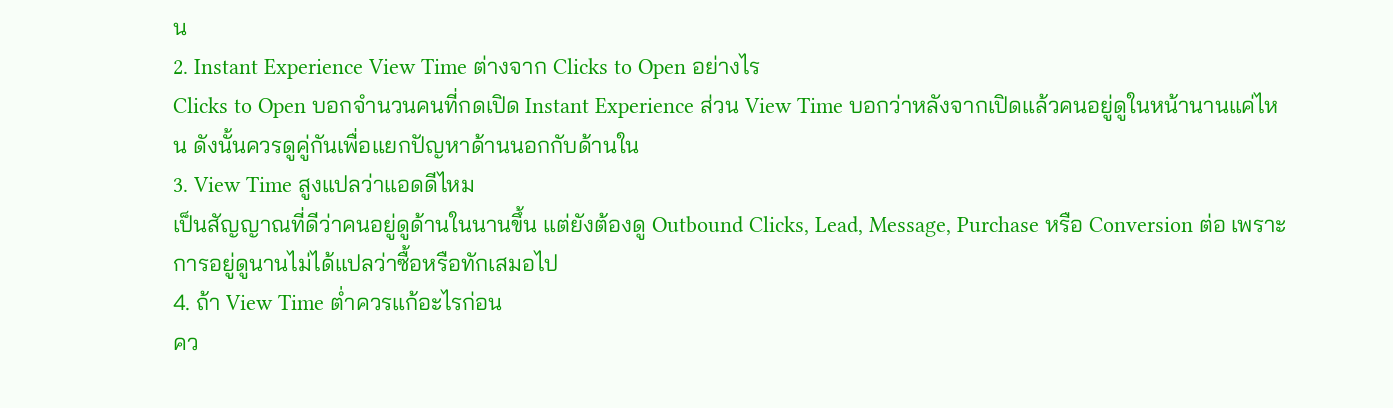น
2. Instant Experience View Time ต่างจาก Clicks to Open อย่างไร
Clicks to Open บอกจำนวนคนที่กดเปิด Instant Experience ส่วน View Time บอกว่าหลังจากเปิดแล้วคนอยู่ดูในหน้านานแค่ไหน ดังนั้นควรดูคู่กันเพื่อแยกปัญหาด้านนอกกับด้านใน
3. View Time สูงแปลว่าแอดดีไหม
เป็นสัญญาณที่ดีว่าคนอยู่ดูด้านในนานขึ้น แต่ยังต้องดู Outbound Clicks, Lead, Message, Purchase หรือ Conversion ต่อ เพราะการอยู่ดูนานไม่ได้แปลว่าซื้อหรือทักเสมอไป
4. ถ้า View Time ต่ำควรแก้อะไรก่อน
คว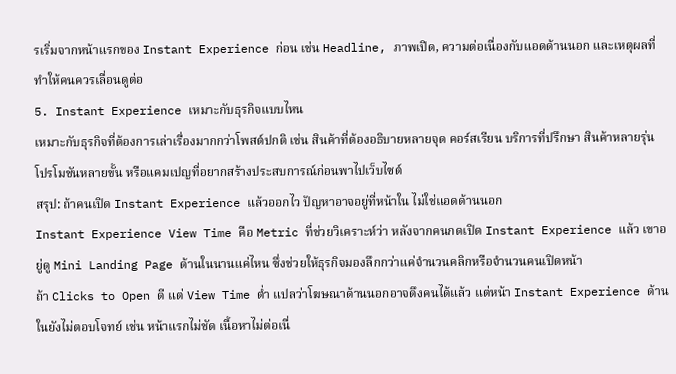รเริ่มจากหน้าแรกของ Instant Experience ก่อน เช่น Headline, ภาพเปิด, ความต่อเนื่องกับแอดด้านนอก และเหตุผลที่ทำให้คนควรเลื่อนดูต่อ
5. Instant Experience เหมาะกับธุรกิจแบบไหน
เหมาะกับธุรกิจที่ต้องการเล่าเรื่องมากกว่าโพสต์ปกติ เช่น สินค้าที่ต้องอธิบายหลายจุด คอร์สเรียน บริการที่ปรึกษา สินค้าหลายรุ่น โปรโมชันหลายขั้น หรือแคมเปญที่อยากสร้างประสบการณ์ก่อนพาไปเว็บไซต์
สรุป: ถ้าคนเปิด Instant Experience แล้วออกไว ปัญหาอาจอยู่ที่หน้าใน ไม่ใช่แอดด้านนอก
Instant Experience View Time คือ Metric ที่ช่วยวิเคราะห์ว่า หลังจากคนกดเปิด Instant Experience แล้ว เขาอยู่ดู Mini Landing Page ด้านในนานแค่ไหน ซึ่งช่วยให้ธุรกิจมองลึกกว่าแค่จำนวนคลิกหรือจำนวนคนเปิดหน้า
ถ้า Clicks to Open ดี แต่ View Time ต่ำ แปลว่าโฆษณาด้านนอกอาจดึงคนได้แล้ว แต่หน้า Instant Experience ด้านในยังไม่ตอบโจทย์ เช่น หน้าแรกไม่ชัด เนื้อหาไม่ต่อเนื่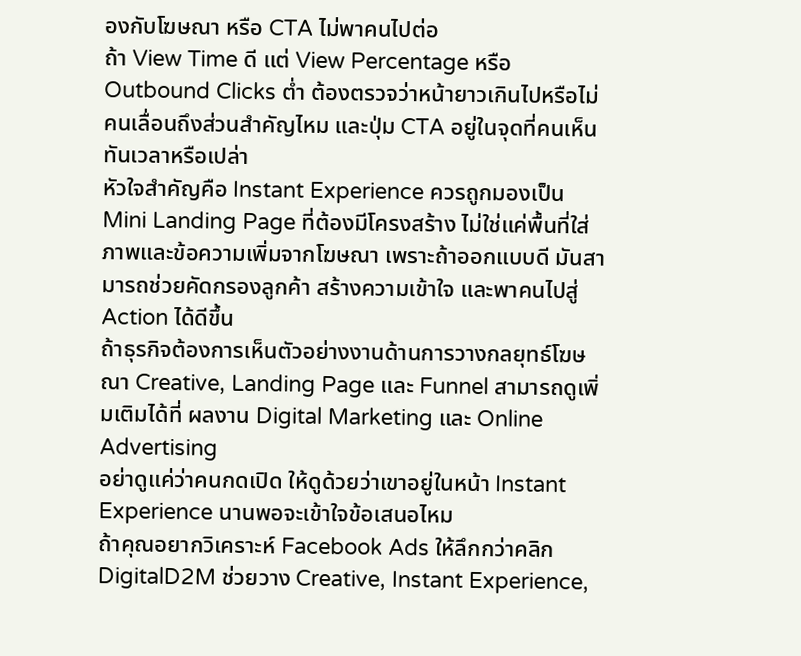องกับโฆษณา หรือ CTA ไม่พาคนไปต่อ
ถ้า View Time ดี แต่ View Percentage หรือ Outbound Clicks ต่ำ ต้องตรวจว่าหน้ายาวเกินไปหรือไม่ คนเลื่อนถึงส่วนสำคัญไหม และปุ่ม CTA อยู่ในจุดที่คนเห็นทันเวลาหรือเปล่า
หัวใจสำคัญคือ Instant Experience ควรถูกมองเป็น Mini Landing Page ที่ต้องมีโครงสร้าง ไม่ใช่แค่พื้นที่ใส่ภาพและข้อความเพิ่มจากโฆษณา เพราะถ้าออกแบบดี มันสามารถช่วยคัดกรองลูกค้า สร้างความเข้าใจ และพาคนไปสู่ Action ได้ดีขึ้น
ถ้าธุรกิจต้องการเห็นตัวอย่างงานด้านการวางกลยุทธ์โฆษณา Creative, Landing Page และ Funnel สามารถดูเพิ่มเติมได้ที่ ผลงาน Digital Marketing และ Online Advertising
อย่าดูแค่ว่าคนกดเปิด ให้ดูด้วยว่าเขาอยู่ในหน้า Instant Experience นานพอจะเข้าใจข้อเสนอไหม
ถ้าคุณอยากวิเคราะห์ Facebook Ads ให้ลึกกว่าคลิก DigitalD2M ช่วยวาง Creative, Instant Experience,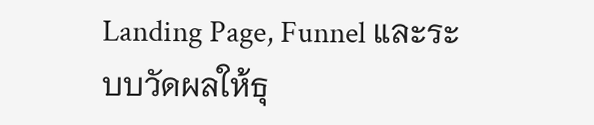Landing Page, Funnel และระบบวัดผลให้ธุ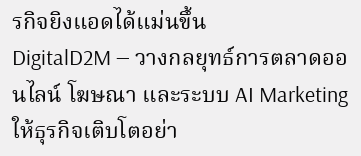รกิจยิงแอดได้แม่นขึ้น
DigitalD2M — วางกลยุทธ์การตลาดออนไลน์ โฆษณา และระบบ AI Marketing ให้ธุรกิจเติบโตอย่า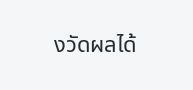งวัดผลได้